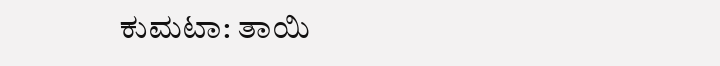ಕುಮಟಾ: ತಾಯಿ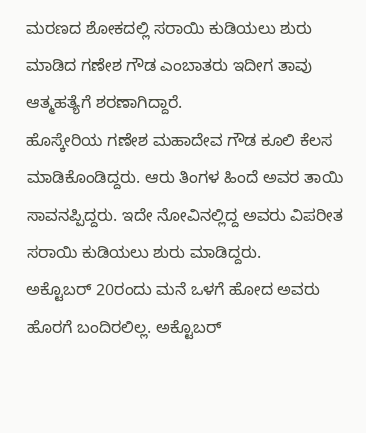ಮರಣದ ಶೋಕದಲ್ಲಿ ಸರಾಯಿ ಕುಡಿಯಲು ಶುರು ಮಾಡಿದ ಗಣೇಶ ಗೌಡ ಎಂಬಾತರು ಇದೀಗ ತಾವು ಆತ್ಮಹತ್ಯೆಗೆ ಶರಣಾಗಿದ್ದಾರೆ.
ಹೊಸ್ಕೇರಿಯ ಗಣೇಶ ಮಹಾದೇವ ಗೌಡ ಕೂಲಿ ಕೆಲಸ ಮಾಡಿಕೊಂಡಿದ್ದರು. ಆರು ತಿಂಗಳ ಹಿಂದೆ ಅವರ ತಾಯಿ ಸಾವನಪ್ಪಿದ್ದರು. ಇದೇ ನೋವಿನಲ್ಲಿದ್ದ ಅವರು ವಿಪರೀತ ಸರಾಯಿ ಕುಡಿಯಲು ಶುರು ಮಾಡಿದ್ದರು.
ಅಕ್ಟೊಬರ್ 20ರಂದು ಮನೆ ಒಳಗೆ ಹೋದ ಅವರು ಹೊರಗೆ ಬಂದಿರಲಿಲ್ಲ. ಅಕ್ಟೊಬರ್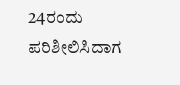24ರಂದು ಪರಿಶೀಲಿಸಿದಾಗ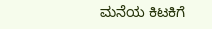ಮನೆಯ ಕಿಟಕಿಗೆ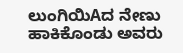ಲುಂಗಿಯಿAದ ನೇಣು ಹಾಕಿಕೊಂಡು ಅವರು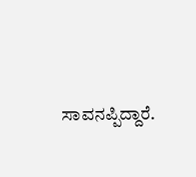ಸಾವನಪ್ಪಿದ್ದಾರೆ.